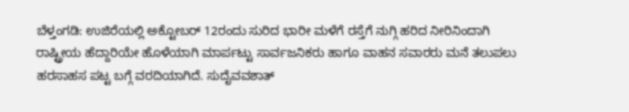ಬೆಳ್ತಂಗಡಿ: ಉಜಿರೆಯಲ್ಲಿ ಅಕ್ಟೋಬರ್ 12ರಂದು ಸುರಿದ ಭಾರೀ ಮಳೆಗೆ ರಸ್ತೆಗೆ ನುಗ್ಗಿ ಹರಿದ ನೀರಿನಿಂದಾಗಿ ರಾಷ್ಟ್ರೀಯ ಹೆದ್ದಾರಿಯೇ ಹೊಳೆಯಾಗಿ ಮಾರ್ಪಟ್ಟು ಸಾರ್ವಜನಿಕರು ಹಾಗೂ ವಾಹನ ಸವಾರರು ಮನೆ ತಲುಪಲು ಹರಸಾಹಸ ಪಟ್ಟ ಬಗ್ಗೆ ವರದಿಯಾಗಿದೆ. ಸುದೈವವಶಾತ್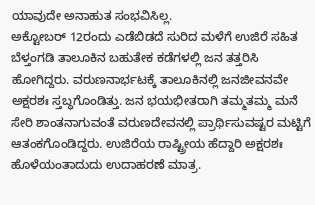ಯಾವುದೇ ಅನಾಹುತ ಸಂಭವಿಸಿಲ್ಲ.
ಅಕ್ಟೋಬರ್ 12ರಂದು ಎಡೆಬಿಡದೆ ಸುರಿದ ಮಳೆಗೆ ಉಜಿರೆ ಸಹಿತ ಬೆಳ್ತಂಗಡಿ ತಾಲೂಕಿನ ಬಹುತೇಕ ಕಡೆಗಳಲ್ಲಿ ಜನ ತತ್ತರಿಸಿ ಹೋಗಿದ್ದರು. ವರುಣನಾರ್ಭಟಕ್ಕೆ ತಾಲೂಕಿನಲ್ಲಿ ಜನಜೀವನವೇ ಅಕ್ಷರಶಃ ಸ್ತಬ್ಧಗೊಂಡಿತ್ತು. ಜನ ಭಯಭೀತರಾಗಿ ತಮ್ಮತಮ್ಮ ಮನೆ ಸೇರಿ ಶಾಂತನಾಗುವಂತೆ ವರುಣದೇವನಲ್ಲಿ ಪ್ರಾರ್ಥಿಸುವಷ್ಟರ ಮಟ್ಟಿಗೆ ಆತಂಕಗೊಂಡಿದ್ದರು. ಉಜಿರೆಯ ರಾಷ್ಟ್ರೀಯ ಹೆದ್ದಾರಿ ಅಕ್ಷರಶಃ ಹೊಳೆಯಂತಾದುದು ಉದಾಹರಣೆ ಮಾತ್ರ.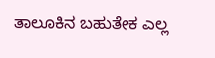ತಾಲೂಕಿನ ಬಹುತೇಕ ಎಲ್ಲ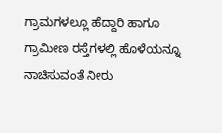ಗ್ರಾಮಗಳಲ್ಲೂ ಹೆದ್ದಾರಿ ಹಾಗೂ ಗ್ರಾಮೀಣ ರಸ್ತೆಗಳಲ್ಲಿ ಹೊಳೆಯನ್ನೂ ನಾಚಿಸುವಂತೆ ನೀರು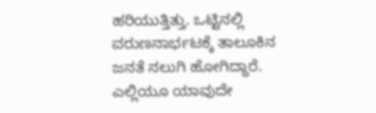ಹರಿಯುತ್ತಿತ್ತು. ಒಟ್ಟಿನಲ್ಲಿ ವರುಣನಾರ್ಭಟಕ್ಕೆ ತಾಲೂಕಿನ ಜನತೆ ನಲುಗಿ ಹೋಗಿದ್ದಾರೆ. ಎಲ್ಲಿಯೂ ಯಾವುದೇ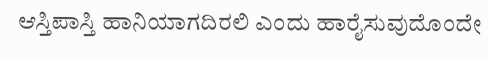ಆಸ್ತಿಪಾಸ್ತಿ ಹಾನಿಯಾಗದಿರಲಿ ಎಂದು ಹಾರೈಸುವುದೊಂದೇ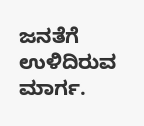ಜನತೆಗೆ ಉಳಿದಿರುವ ಮಾರ್ಗ.